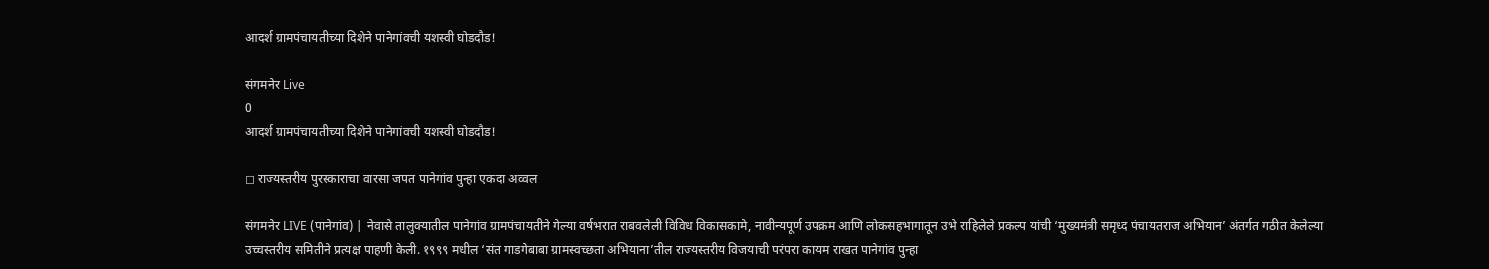आदर्श ग्रामपंचायतीच्या दिशेने पानेगांवची यशस्वी घोडदौड!

संगमनेर Live
0
आदर्श ग्रामपंचायतीच्या दिशेने पानेगांवची यशस्वी घोडदौड!

◻ राज्यस्तरीय पुरस्काराचा वारसा जपत पानेगांव पुन्हा एकदा अव्वल

संगमनेर LIVE (पानेगांव) | नेवासे तालुक्यातील पानेगांव ग्रामपंचायतीने गेल्या वर्षभरात राबवलेली विविध विकासकामे, नावीन्यपूर्ण उपक्रम आणि लोकसहभागातून उभे राहिलेले प्रकल्प यांची ‘मुख्यमंत्री समृध्द पंचायतराज अभियान’ अंतर्गत गठीत केलेल्या उच्चस्तरीय समितीने प्रत्यक्ष पाहणी केली. १९९९ मधील ‘संत गाडगेबाबा ग्रामस्वच्छता अभियाना’तील राज्यस्तरीय विजयाची परंपरा कायम राखत पानेगांव पुन्हा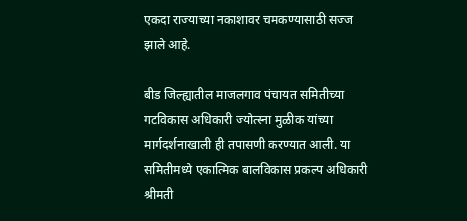एकदा राज्याच्या नकाशावर चमकण्यासाठी सज्ज झाले आहे.

बीड जिल्ह्यातील माजलगाव पंचायत समितीच्या गटविकास अधिकारी ज्योत्स्ना मुळीक यांच्या मार्गदर्शनाखाली ही तपासणी करण्यात आली. या समितीमध्ये एकात्मिक बालविकास प्रकल्प अधिकारी श्रीमती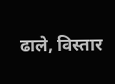ढाले, विस्तार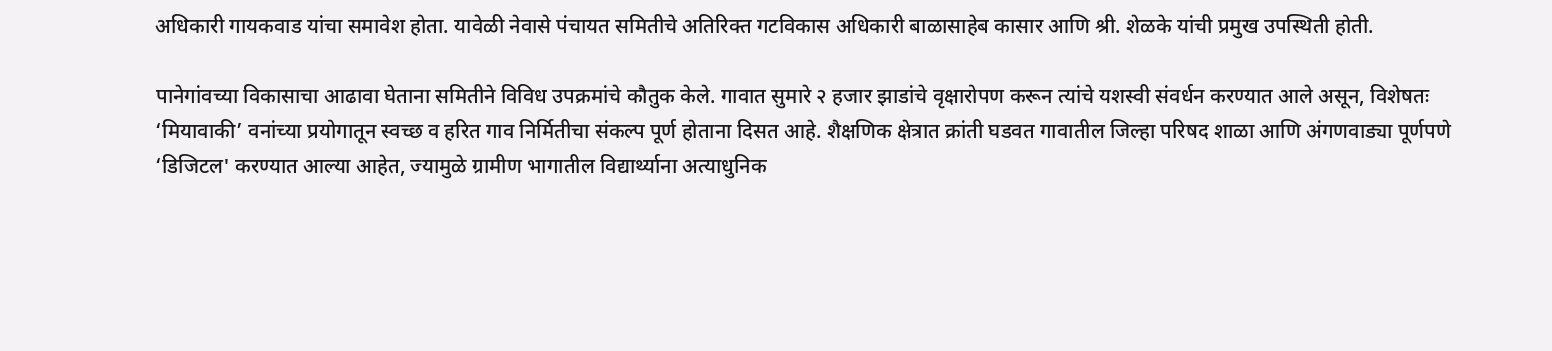अधिकारी गायकवाड यांचा समावेश होता. यावेळी नेवासे पंचायत समितीचे अतिरिक्त गटविकास अधिकारी बाळासाहेब कासार आणि श्री. शेळके यांची प्रमुख उपस्थिती होती.

पानेगांवच्या विकासाचा आढावा घेताना समितीने विविध उपक्रमांचे कौतुक केले. गावात सुमारे २ हजार झाडांचे वृक्षारोपण करून त्यांचे यशस्वी संवर्धन करण्यात आले असून, विशेषतः ‘मियावाकी’ वनांच्या प्रयोगातून स्वच्छ व हरित गाव निर्मितीचा संकल्प पूर्ण होताना दिसत आहे. शैक्षणिक क्षेत्रात क्रांती घडवत गावातील जिल्हा परिषद शाळा आणि अंगणवाड्या पूर्णपणे ‘डिजिटल' करण्यात आल्या आहेत, ज्यामुळे ग्रामीण भागातील विद्यार्थ्याना अत्याधुनिक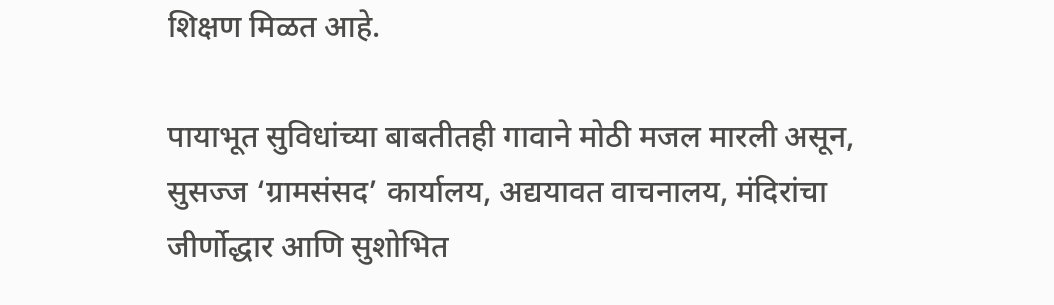शिक्षण मिळत आहे.

पायाभूत सुविधांच्या बाबतीतही गावाने मोठी मजल मारली असून, सुसज्ज ‘ग्रामसंसद’ कार्यालय, अद्ययावत वाचनालय, मंदिरांचा जीर्णोद्धार आणि सुशोभित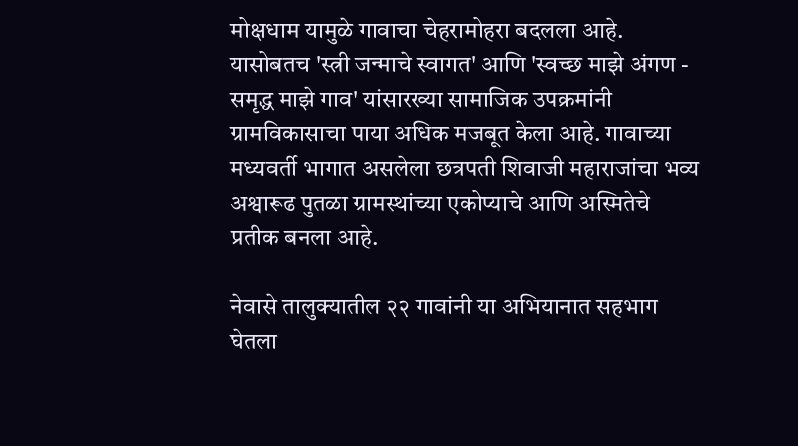मोक्षधाम यामुळे गावाचा चेहरामोहरा बदलला आहे. यासोबतच 'स्त्री जन्माचे स्वागत' आणि 'स्वच्छ माझे अंगण - समृद्ध माझे गाव' यांसारख्या सामाजिक उपक्रमांनी ग्रामविकासाचा पाया अधिक मजबूत केला आहे. गावाच्या मध्यवर्ती भागात असलेला छत्रपती शिवाजी महाराजांचा भव्य अश्वारूढ पुतळा ग्रामस्थांच्या एकोप्याचे आणि अस्मितेचे प्रतीक बनला आहे.

नेवासे तालुक्यातील २२ गावांनी या अभियानात सहभाग घेतला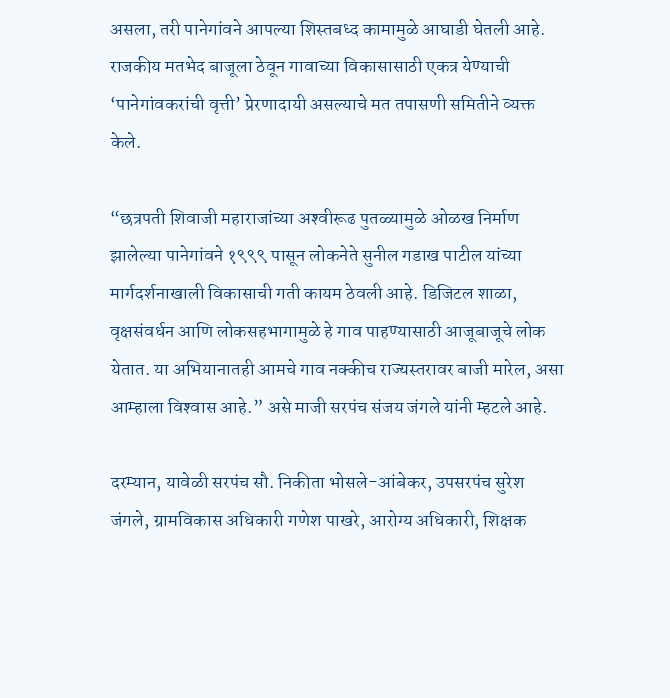असला, तरी पानेगांवने आपल्या शिस्तबध्द कामामुळे आघाडी घेतली आहे. राजकीय मतभेद बाजूला ठेवून गावाच्या विकासासाठी एकत्र येण्याची ‘पानेगांवकरांची वृत्ती’ प्रेरणादायी असल्याचे मत तपासणी समितीने व्यक्त केले.

“छत्रपती शिवाजी महाराजांच्या अश्‍वीरूढ पुतळ्यामुळे ओळख निर्माण झालेल्या पानेगांवने १९९९ पासून लोकनेते सुनील गडाख पाटील यांच्या मार्गदर्शनाखाली विकासाची गती कायम ठेवली आहे. डिजिटल शाळा, वृक्षसंवर्धन आणि लोकसहभागामुळे हे गाव पाहण्यासाठी आजूबाजूचे लोक येतात. या अभियानातही आमचे गाव नक्कीच राज्यस्तरावर बाजी मारेल, असा आम्हाला विश्‍वास आहे.” असे माजी सरपंच संजय जंगले यांनी म्हटले आहे.

दरम्यान, यावेळी सरपंच सौ. निकीता भोसले-आंबेकर, उपसरपंच सुरेश जंगले, ग्रामविकास अधिकारी गणेश पाखरे, आरोग्य अधिकारी, शिक्षक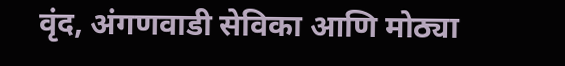वृंद, अंगणवाडी सेविका आणि मोठ्या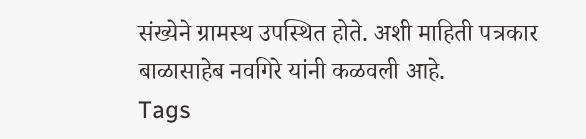संख्येने ग्रामस्थ उपस्थित होते. अशी माहिती पत्रकार बाळासाहेब नवगिरे यांनी कळवली आहे.
Tags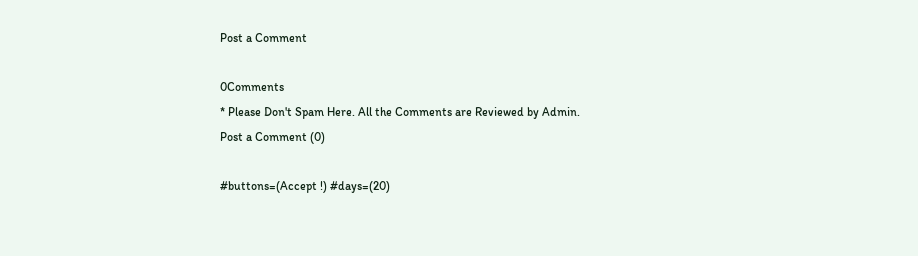Post a Comment

0Comments
* Please Don't Spam Here. All the Comments are Reviewed by Admin.
Post a Comment (0)

#buttons=(Accept !) #days=(20)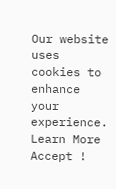Our website uses cookies to enhance your experience. Learn More
Accept !